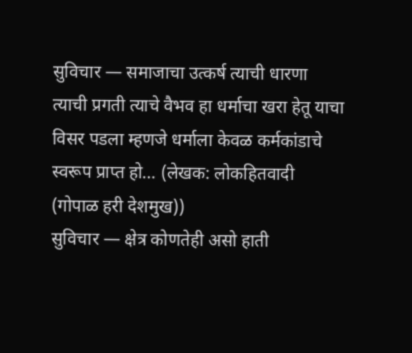सुविचार — समाजाचा उत्कर्ष त्याची धारणा त्याची प्रगती त्याचे वैभव हा धर्माचा खरा हेतू याचा विसर पडला म्हणजे धर्माला केवळ कर्मकांडाचे स्वरूप प्राप्त हो… (लेखक: लोकहितवादी (गोपाळ हरी देशमुख))
सुविचार — क्षेत्र कोणतेही असो हाती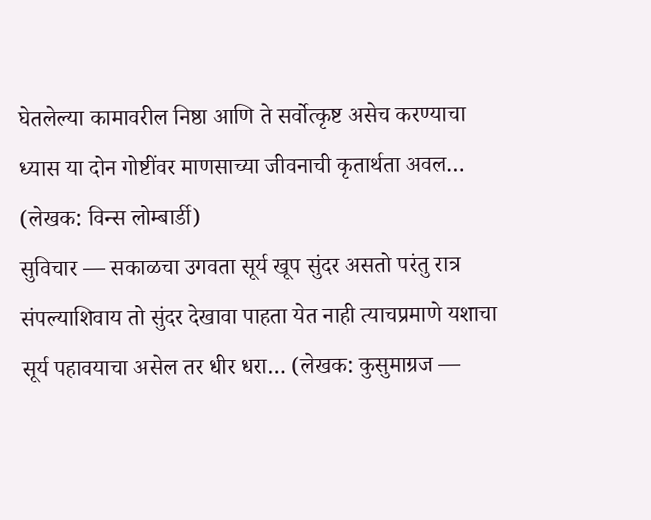घेतलेल्या कामावरील निष्ठा आणि ते सर्वोत्कृष्ट असेच करण्याचा ध्यास या दोन गोष्टींवर माणसाच्या जीवनाची कृतार्थता अवल… (लेखक: विन्स लोम्बार्डी)
सुविचार — सकाळचा उगवता सूर्य खूप सुंदर असतो परंतु रात्र संपल्याशिवाय तो सुंदर देखावा पाहता येत नाही त्याचप्रमाणे यशाचा सूर्य पहावयाचा असेल तर धीर धरा… (लेखक: कुसुमाग्रज —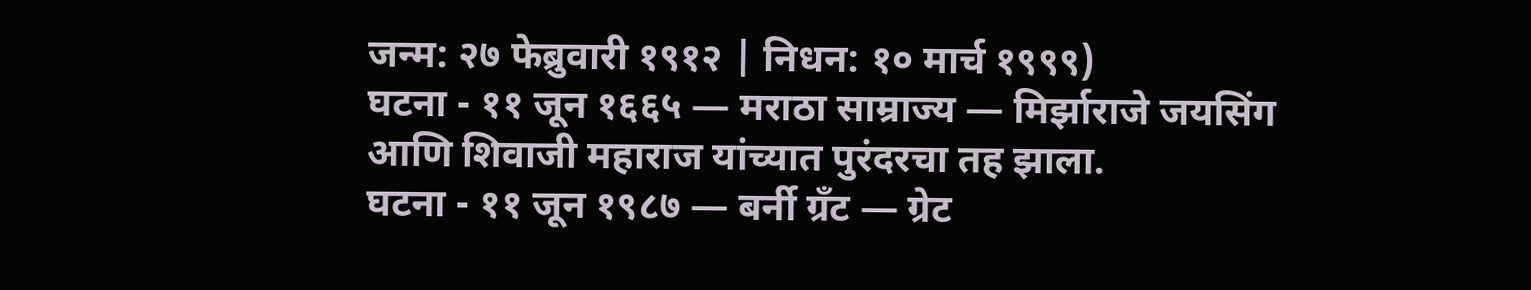जन्म: २७ फेब्रुवारी १९१२ | निधन: १० मार्च १९९९)
घटना - ११ जून १६६५ — मराठा साम्राज्य — मिर्झाराजे जयसिंग आणि शिवाजी महाराज यांच्यात पुरंदरचा तह झाला.
घटना - ११ जून १९८७ — बर्नी ग्रँट — ग्रेट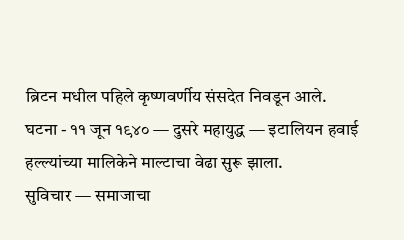ब्रिटन मधील पहिले कृष्णवर्णीय संसदेत निवडून आले.
घटना - ११ जून १९४० — दुसरे महायुद्ध — इटालियन हवाई हल्ल्यांच्या मालिकेने माल्टाचा वेढा सुरू झाला.
सुविचार — समाजाचा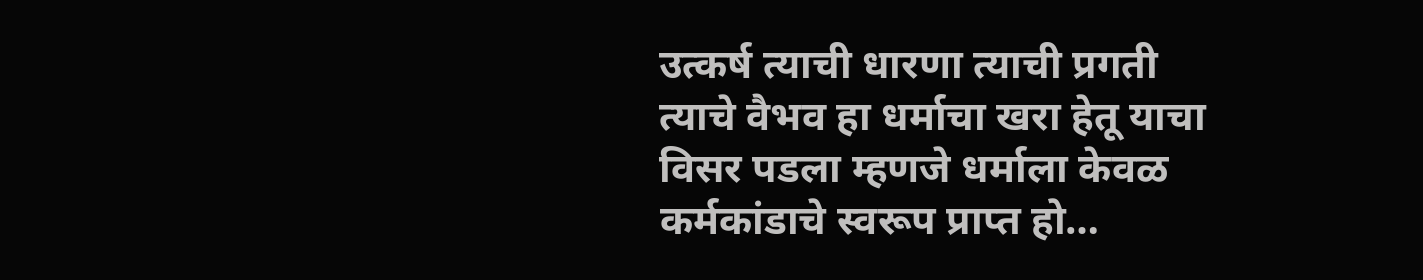उत्कर्ष त्याची धारणा त्याची प्रगती त्याचे वैभव हा धर्माचा खरा हेतू याचा विसर पडला म्हणजे धर्माला केवळ कर्मकांडाचे स्वरूप प्राप्त हो…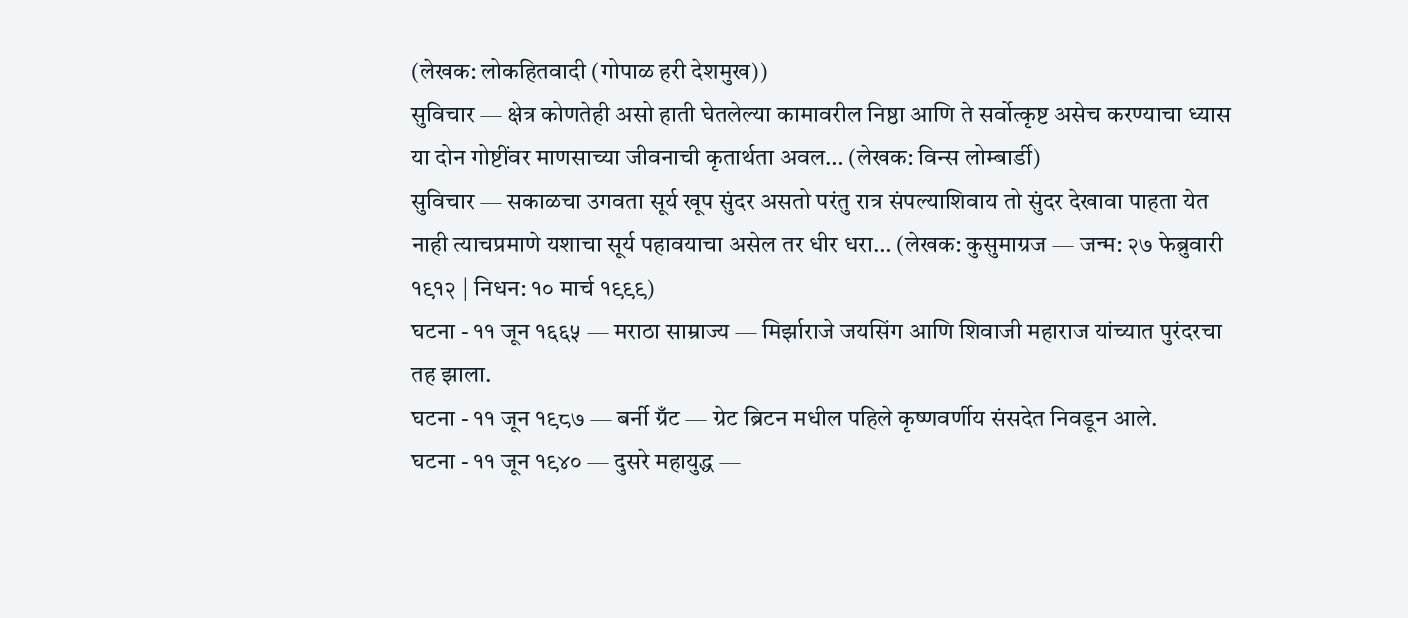(लेखक: लोकहितवादी (गोपाळ हरी देशमुख))
सुविचार — क्षेत्र कोणतेही असो हाती घेतलेल्या कामावरील निष्ठा आणि ते सर्वोत्कृष्ट असेच करण्याचा ध्यास या दोन गोष्टींवर माणसाच्या जीवनाची कृतार्थता अवल… (लेखक: विन्स लोम्बार्डी)
सुविचार — सकाळचा उगवता सूर्य खूप सुंदर असतो परंतु रात्र संपल्याशिवाय तो सुंदर देखावा पाहता येत नाही त्याचप्रमाणे यशाचा सूर्य पहावयाचा असेल तर धीर धरा… (लेखक: कुसुमाग्रज — जन्म: २७ फेब्रुवारी १९१२ | निधन: १० मार्च १९९९)
घटना - ११ जून १६६५ — मराठा साम्राज्य — मिर्झाराजे जयसिंग आणि शिवाजी महाराज यांच्यात पुरंदरचा तह झाला.
घटना - ११ जून १९८७ — बर्नी ग्रँट — ग्रेट ब्रिटन मधील पहिले कृष्णवर्णीय संसदेत निवडून आले.
घटना - ११ जून १९४० — दुसरे महायुद्ध —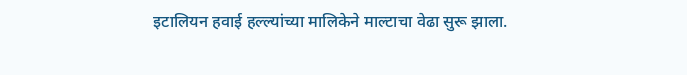इटालियन हवाई हल्ल्यांच्या मालिकेने माल्टाचा वेढा सुरू झाला.